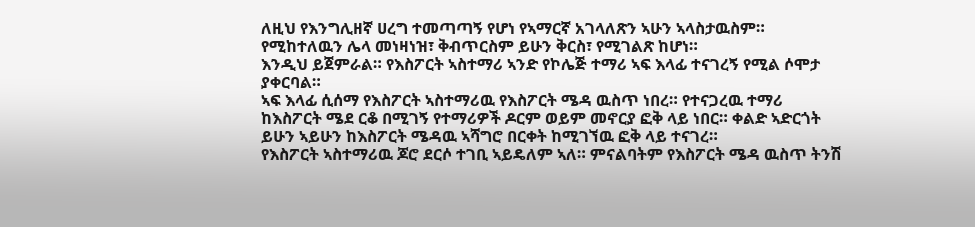ለዚህ የእንግሊዘኛ ሀረግ ተመጣጣኝ የሆነ የኣማርኛ አገላለጽን ኣሁን ኣላስታዉስም። የሚከተለዉን ሌላ መነዛነዝ፣ ቅብጥርስም ይሁን ቅርስ፣ የሚገልጽ ከሆነ።
እንዲህ ይጀምራል። የእስፖርት ኣስተማሪ ኣንድ የኮሌጅ ተማሪ ኣፍ እላፊ ተናገረኝ የሚል ሶሞታ ያቀርባል።
ኣፍ እላፊ ሲሰማ የእስፖርት ኣስተማሪዉ የእስፖርት ሜዳ ዉስጥ ነበረ። የተናጋረዉ ተማሪ ከእስፖርት ሜደ ርቆ በሚገኝ የተማሪዎች ዶርም ወይም መኖርያ ፎቅ ላይ ነበር። ቀልድ ኣድርጎት ይሁን ኣይሁን ከእስፖርት ሜዳዉ ኣሻግሮ በርቀት ከሚገኘዉ ፎቅ ላይ ተናገረ።
የእስፖርት ኣስተማሪዉ ጆሮ ደርሶ ተገቢ ኣይዴለም ኣለ። ምናልባትም የእስፖርት ሜዳ ዉስጥ ትንሽ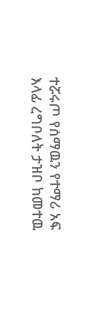ተሯሩጦ የሰማዉን የተማሪ አፍ እላፊ ረግቦለት ታዝቦ ከመተዉ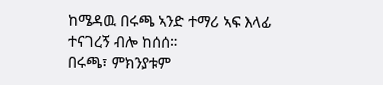ከሜዳዉ በሩጫ ኣንድ ተማሪ ኣፍ እላፊ ተናገረኝ ብሎ ከሰሰ።
በሩጫ፣ ምክንያቱም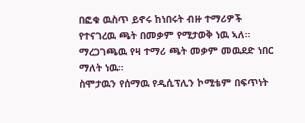በፎቁ ዉስጥ ይኖሩ ከነበሩት ብዙ ተማሪዎች የተናገረዉ ጫት በመቃም የሚታወቅ ነዉ ኣለ። ማረጋገጫዉ የዛ ተማሪ ጫት መቃም መዉደድ ነበር ማለት ነዉ።
ስሞታዉን የሰማዉ የዲሲፕሊን ኮሚቴም በፍጥነት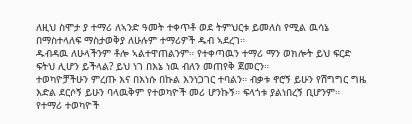ለዚህ ስሞታ ያ ተማሪ ለኣንድ ዓመት ተቀጥቶ ወደ ትምህርቱ ይመለስ የሚል ዉሳኔ በማስተላለፍ ማስታወቅያ ለሁሉም ተማሪዎች ዱብ ኣደረገ።
ዱብዳዉ ለሁላችንም ቶሎ ኣልተዋጠልንም። የተቀጣዉን ተማሪ ማን ወክሎት ይህ ፍርድ ፍትህ ሊሆን ይችላል? ይህ ነገ በእኔ ነዉ ብለን መጠየቅ ጀመርን።
ተወካዮቻችሁን ምረጡ እና በእነሱ በኩል እንነጋገር ተባልን። ብቃቱ ኖሮኝ ይሁን የሽግግር ግዜ እድል ደርሶኝ ይሁን ባላዉቅም የተወካዮች መሪ ሆንኩኝ። ፍላጎቱ ያልነበረኝ ቢሆንም።
የተማሪ ተወካዮች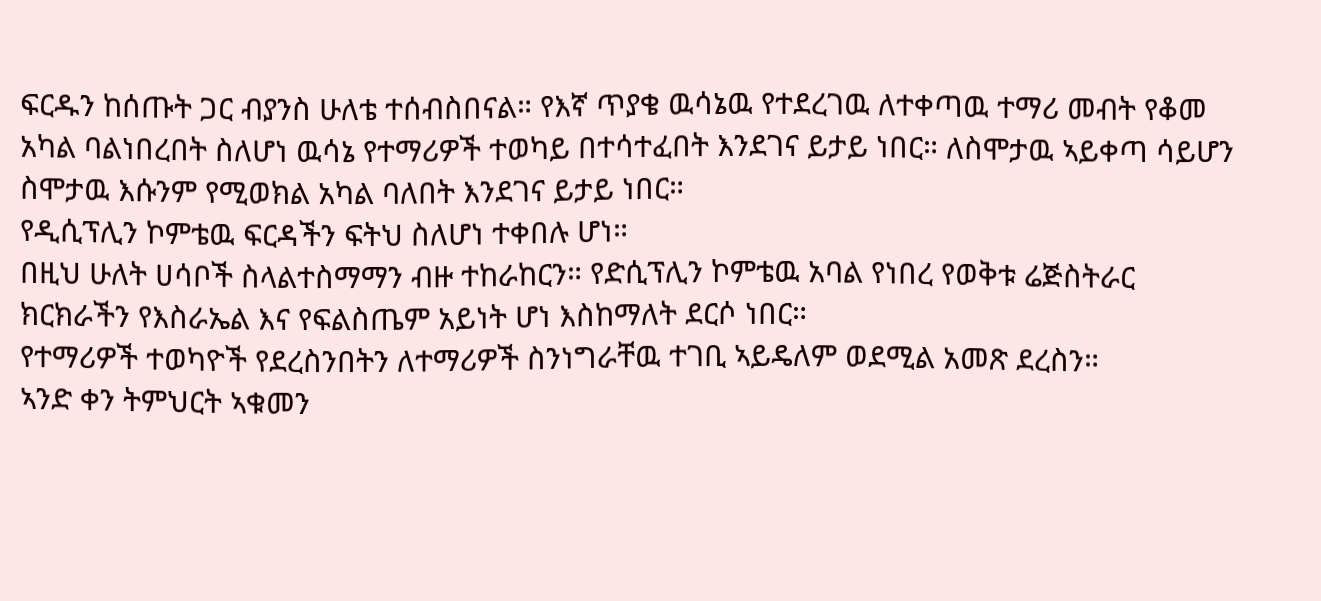ፍርዱን ከሰጡት ጋር ብያንስ ሁለቴ ተሰብስበናል። የእኛ ጥያቄ ዉሳኔዉ የተደረገዉ ለተቀጣዉ ተማሪ መብት የቆመ አካል ባልነበረበት ስለሆነ ዉሳኔ የተማሪዎች ተወካይ በተሳተፈበት እንደገና ይታይ ነበር። ለስሞታዉ ኣይቀጣ ሳይሆን ስሞታዉ እሱንም የሚወክል አካል ባለበት እንደገና ይታይ ነበር።
የዲሲፕሊን ኮምቴዉ ፍርዳችን ፍትህ ስለሆነ ተቀበሉ ሆነ።
በዚህ ሁለት ሀሳቦች ስላልተስማማን ብዙ ተከራከርን። የድሲፕሊን ኮምቴዉ አባል የነበረ የወቅቱ ሬጅስትራር ክርክራችን የእስራኤል እና የፍልስጤም አይነት ሆነ እስከማለት ደርሶ ነበር።
የተማሪዎች ተወካዮች የደረስንበትን ለተማሪዎች ስንነግራቸዉ ተገቢ ኣይዴለም ወደሚል አመጽ ደረስን።
ኣንድ ቀን ትምህርት ኣቁመን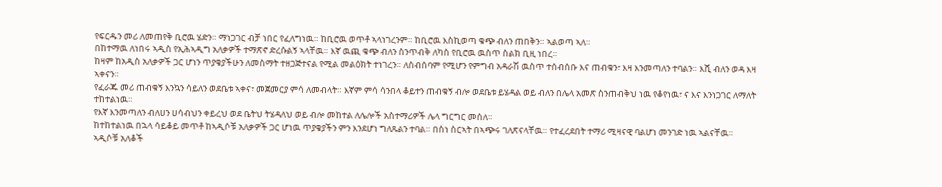የፍርዱን መሪ ለመጠየቅ ቢሮዉ ሄድን። ማነጋገር ብቻ ነበር የፈለግነዉ። ከቢሮዉ ወጥቶ ኣላነገረንም። ከቢሮዉ እስኪወጣ ቁጭ ብለን ጠበቅን። ኣልወጣ ኣለ።
በከተማዉ ለነበሩ ኣዲስ የኢሕኣዲግ አለቃዎች ተማጽኖ ድረሱልኝ ኣላቸዉ። እኛ ዉጪ ቁጭ ብለን ስንጥብቅ ለካስ የቢሮዉ ዉስጥ ስልክ ቢዚ ነበረ።
ከዛም ከአዲስ አለቃዎች ጋር ሆነን ጥያቄያችሁን ለመስማት ተዘጋጅተናል የሚል መልዕክት ተነገረን። ለስብሰባም የሚሆን የምግብ አዳራሽ ዉስጥ ተሰብሰቡ እና ጠብቁን፣ እዛ እንመጣለን ተባልን። እሺ ብለን ወዳ እዛ ኣቀናን።
የፈራጁ መሪ ጠብቁኝ እንኳን ሳይለን ወደቤቱ ኣቀና፣ መጀመርያ ምሳ ለመብላት። እኛም ምሳ ሳንበላ ቆይተን ጠብቁኝ ብሎ ወደቤቱ ይሄዳል ወይ ብለን በሌላ አመጽ ስንጠብቅህ ነዉ የቆየነዉ፣ ና እና እንነጋገር ለማለት ተከተልነዉ።
የእኛ እንመጣለን ብለሀን ሀሳብህን ቀይረህ ወደ ቤትህ ትሄዳለህ ወይ ብሎ መከተል ለሌሎች አስተማሪዎች ሌላ ግርግር መሰለ።
ከተከተልነዉ በኋላ ሳይቆይ መጥቶ ከኣዲሶቹ አለቃዎች ጋር ሆነዉ ጥያቄያችን ምን እንደሆነ ግለጹልን ተባል። በስነ ስርኣት በኣጭሩ ገለጽናላቸዉ። የተፈረደበት ተማሪ ሚዛናዊ ባልሆነ መንገድ ነዉ ኣልናቸዉ።
ኣዲሶቹ አለቆች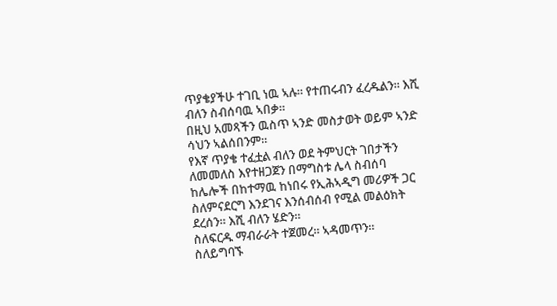ጥያቄያችሁ ተገቢ ነዉ ኣሉ። የተጠሩብን ፈረዱልን። እሺ ብለን ስብሰባዉ ኣበቃ።
በዚህ አመጻችን ዉስጥ ኣንድ መስታወት ወይም ኣንድ ሳህን ኣልሰበንም።
የእኛ ጥያቄ ተፈቷል ብለን ወደ ትምህርት ገበታችን ለመመለስ እየተዘጋጀን በማግስቱ ሌላ ስብሰባ ከሌሎች በከተማዉ ከነበሩ የኢሕኣዲግ መሪዎች ጋር ስለምናደርግ እንደገና እንሰብሰብ የሚል መልዕክት ደረሰን። እሺ ብለን ሄድን።
ስለፍርዱ ማብራራት ተጀመረ። ኣዳመጥን።
ስለይግባኙ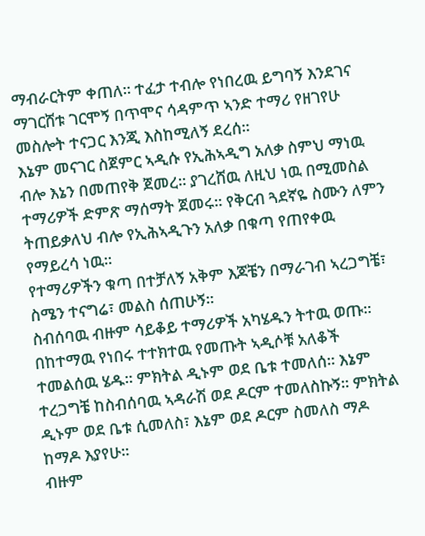ማብራርትም ቀጠለ። ተፈታ ተብሎ የነበረዉ ይግባኝ እንደገና ማገርሸቱ ገርሞኝ በጥሞና ሳዳምጥ ኣንድ ተማሪ የዘገየሁ መስሎት ተናጋር እንጂ እስከሚለኝ ደረሰ።
እኔም መናገር ስጀምር ኣዲሱ የኢሕኣዲግ አለቃ ስምህ ማነዉ ብሎ እኔን በመጠየቅ ጀመረ። ያገረሸዉ ለዚህ ነዉ በሚመስል ተማሪዎች ድምጽ ማሰማት ጀመሩ። የቅርብ ጓደኛዬ ስሙን ለምን ትጠይቃለህ ብሎ የኢሕኣዲጉን አለቃ በቁጣ የጠየቀዉ የማይረሳ ነዉ።
የተማሪዎችን ቁጣ በተቻለኝ አቅም እጆቼን በማራገብ ኣረጋግቼ፣ ስሜን ተናግሬ፣ መልስ ሰጠሁኝ።
ስብሰባዉ ብዙም ሳይቆይ ተማሪዎች አካሄዱን ትተዉ ወጡ።
በከተማዉ የነበሩ ተተክተዉ የመጡት ኣዲሶቹ አለቆች ተመልሰዉ ሄዱ። ምክትል ዲኑም ወደ ቤቱ ተመለሰ። እኔም ተረጋግቼ ከስብሰባዉ ኣዳራሽ ወደ ዶርም ተመለስኩኝ። ምክትል ዲኑም ወደ ቤቱ ሲመለስ፣ እኔም ወደ ዶርም ስመለስ ማዶ ከማዶ እያየሁ።
ብዙም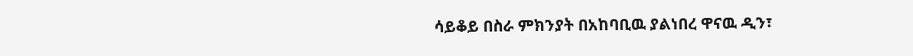ሳይቆይ በስራ ምክንያት በአከባቢዉ ያልነበረ ዋናዉ ዲን፣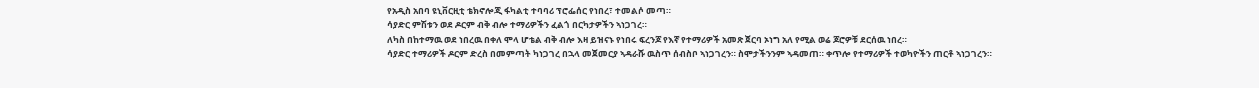የአዲስ አበባ ዩኒቨርዚቲ ቴክኖሎጂ ፋካልቲ ተባባሪ ፕሮፌሰር የነበረ፣ ተመልሶ መጣ።
ሳያድር ምሽቱን ወደ ዶርም ብቅ ብሎ ተማሪዎችን ፈልጎ በርካታዎችን ኣነጋገረ።
ለካስ በከተማዉ ወደ ነበረዉ በቀለ ሞላ ሆቴል ብቅ ብሎ እዛ ይዝናኑ የነበሩ ፍረንጆ የእኛ የተማሪዎች አመጽ ጀርባ ኦነግ አለ የሚል ወሬ ጆሮዎቹ ደርሰዉ ነበረ።
ሳያድር ተማሪዎች ዶርም ድረስ በመምጣት ካነጋገረ በኋላ መጀመርያ ኣዳራሹ ዉስጥ ሰብስቦ ኣነጋገረን። ስሞታችንንም ኣዳመጠ። ቀጥሎ የተማሪዎች ተወካዮችን ጠርቶ ኣነጋገረን።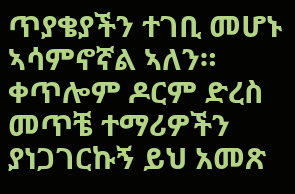ጥያቄያችን ተገቢ መሆኑ ኣሳምኖኛል ኣለን። ቀጥሎም ዶርም ድረስ መጥቼ ተማሪዎችን ያነጋገርኩኝ ይህ አመጽ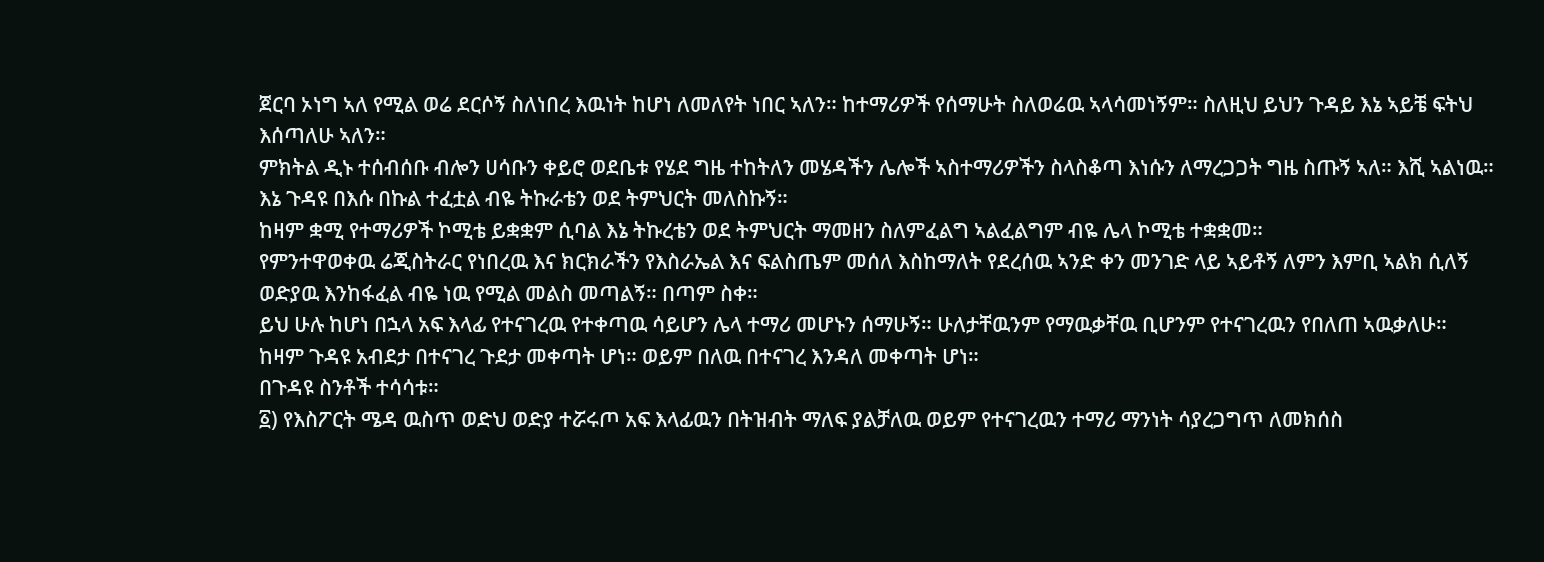ጀርባ ኦነግ ኣለ የሚል ወሬ ደርሶኝ ስለነበረ እዉነት ከሆነ ለመለየት ነበር ኣለን። ከተማሪዎች የሰማሁት ስለወሬዉ ኣላሳመነኝም። ስለዚህ ይህን ጉዳይ እኔ ኣይቼ ፍትህ እሰጣለሁ ኣለን።
ምክትል ዲኑ ተሰብሰቡ ብሎን ሀሳቡን ቀይሮ ወደቤቱ የሄደ ግዜ ተከትለን መሄዳችን ሌሎች ኣስተማሪዎችን ስላስቆጣ እነሱን ለማረጋጋት ግዜ ስጡኝ ኣለ። እሺ ኣልነዉ።
እኔ ጉዳዩ በእሱ በኩል ተፈቷል ብዬ ትኩራቴን ወደ ትምህርት መለስኩኝ።
ከዛም ቋሚ የተማሪዎች ኮሚቴ ይቋቋም ሲባል እኔ ትኩረቴን ወደ ትምህርት ማመዘን ስለምፈልግ ኣልፈልግም ብዬ ሌላ ኮሚቴ ተቋቋመ።
የምንተዋወቀዉ ሬጂስትራር የነበረዉ እና ክርክራችን የእስራኤል እና ፍልስጤም መሰለ እስከማለት የደረሰዉ ኣንድ ቀን መንገድ ላይ ኣይቶኝ ለምን እምቢ ኣልክ ሲለኝ ወድያዉ እንከፋፈል ብዬ ነዉ የሚል መልስ መጣልኝ። በጣም ስቀ።
ይህ ሁሉ ከሆነ በኋላ አፍ እላፊ የተናገረዉ የተቀጣዉ ሳይሆን ሌላ ተማሪ መሆኑን ሰማሁኝ። ሁለታቸዉንም የማዉቃቸዉ ቢሆንም የተናገረዉን የበለጠ ኣዉቃለሁ።
ከዛም ጉዳዩ አብደታ በተናገረ ጉደታ መቀጣት ሆነ። ወይም በለዉ በተናገረ እንዳለ መቀጣት ሆነ።
በጉዳዩ ስንቶች ተሳሳቱ።
፩) የእስፖርት ሜዳ ዉስጥ ወድህ ወድያ ተሯሩጦ አፍ እላፊዉን በትዝብት ማለፍ ያልቻለዉ ወይም የተናገረዉን ተማሪ ማንነት ሳያረጋግጥ ለመክሰስ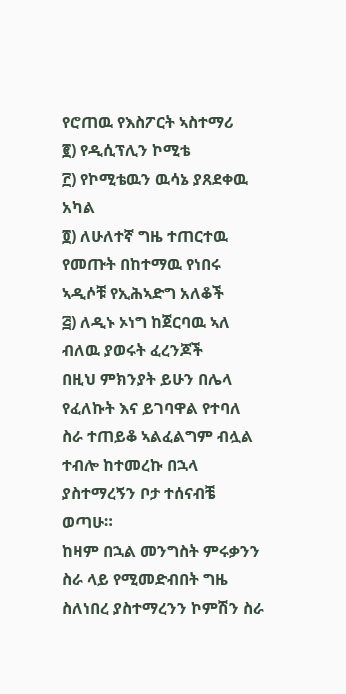የሮጠዉ የእስፖርት ኣስተማሪ
፪) የዲሲፕሊን ኮሚቴ
፫) የኮሚቴዉን ዉሳኔ ያጸደቀዉ አካል
፬) ለሁለተኛ ግዜ ተጠርተዉ የመጡት በከተማዉ የነበሩ ኣዲሶቹ የኢሕኣድግ አለቆች
፭) ለዲኑ ኦነግ ከጀርባዉ ኣለ ብለዉ ያወሩት ፈረንጆች
በዚህ ምክንያት ይሁን በሌላ የፈለኩት እና ይገባዋል የተባለ ስራ ተጠይቆ ኣልፈልግም ብሏል ተብሎ ከተመረኩ በኋላ ያስተማረኝን ቦታ ተሰናብቼ ወጣሁ።
ከዛም በኋል መንግስት ምሩቃንን ስራ ላይ የሚመድብበት ግዜ ስለነበረ ያስተማረንን ኮምሽን ስራ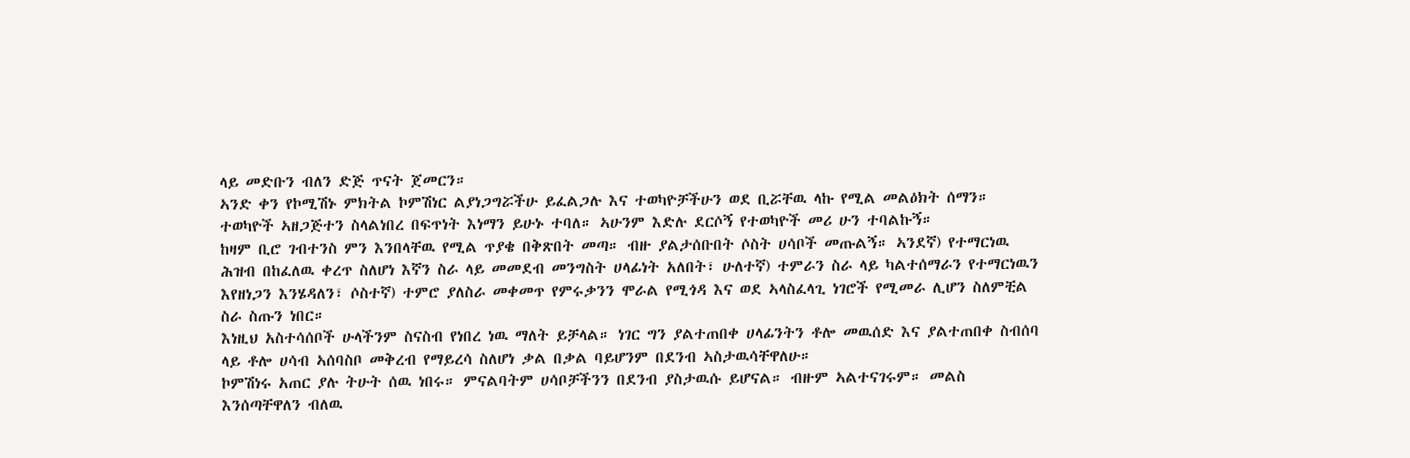ላይ መድቡን ብለን ድጅ ጥናት ጀመርን።
ኣንድ ቀን የኮሚሽኑ ምክትል ኮምሽነር ልያነጋግሯችሁ ይፈልጋሉ እና ተወካዮቻችሁን ወደ ቢሯቸዉ ላኩ የሚል መልዕክት ሰማን።
ተወካዮች ኣዘጋጅተን ስላልነበረ በፍጥነት እነማን ይሁኑ ተባለ። ኣሁንም እድሉ ደርሶኝ የተወካዮች መሪ ሁን ተባልኩኝ።
ከዛም ቢሮ ገብተንስ ምን እንበላቸዉ የሚል ጥያቄ በቅጽበት መጣ። ብዙ ያልታሰቡበት ሶስት ሀሳቦች መጡልኝ። ኣንደኛ) የተማርነዉ ሕዝብ በከፈለዉ ቀረጥ ስለሆነ እኛን ስራ ላይ መመደብ መንግስት ሀላፊነት አለበት፣ ሁለተኛ) ተምራን ስራ ላይ ካልተሰማራን የተማርነዉን እየዘነጋን እንሄዳለን፣ ሶስተኛ) ተምሮ ያለስራ መቀመጥ የምሩቃንን ሞራል የሚጎዳ እና ወደ ኣላስፈላጊ ነገሮች የሚመራ ሊሆን ስለምቺል ስራ ስጡን ነበር።
እነዚህ አስተሳሰቦች ሁላችንም ስናስብ የነበረ ነዉ ማለት ይቻላል። ነገር ግን ያልተጠበቀ ሀላፊንትን ቶሎ መዉሰድ እና ያልተጠበቀ ስብሰባ ላይ ቶሎ ሀሳብ ኣሰባስቦ መቅረብ የማይረሳ ስለሆነ ቃል በቃል ባይሆንም በደንብ ኣስታዉሳቸዋለሁ።
ኮምሽነሩ አጠር ያሉ ትሁት ሰዉ ነበሩ። ምናልባትም ሀሳቦቻችንን በደንብ ያስታዉሱ ይሆናል። ብዙም ኣልተናገሩም። መልስ እንሰጣቸዋለን ብለዉ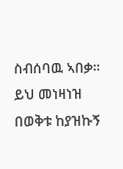ስብሰባዉ ኣበቃ።
ይህ መነዛነዝ በወቅቱ ከያዝኩኝ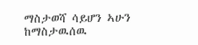ማስታወሻ ሳይሆን ኣሁን ከማስታዉሰዉ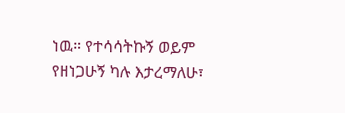ነዉ። የተሳሳትኩኝ ወይም የዘነጋሁኝ ካሉ እታረማለሁ፣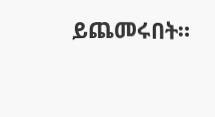ይጨመሩበት።